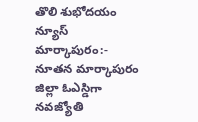తొలి శుభోదయం న్యూస్ మార్కాపురం:-
నూతన మార్కాపురం జిల్లా ఓఎస్డిగా నవజ్యోతి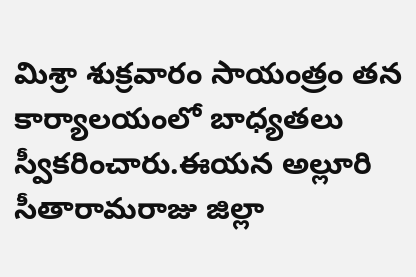మిశ్రా శుక్రవారం సాయంత్రం తన కార్యాలయంలో బాధ్యతలు స్వీకరించారు.ఈయన అల్లూరి సీతారామరాజు జిల్లా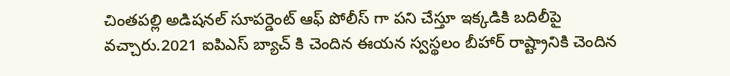చింతపల్లి అడిషనల్ సూపర్డెంట్ ఆఫ్ పోలీస్ గా పని చేస్తూ ఇక్కడికి బదిలీపై వచ్చారు.2021 ఐపిఎస్ బ్యాచ్ కి చెందిన ఈయన స్వస్థలం బీహార్ రాష్ట్రానికి చెందిన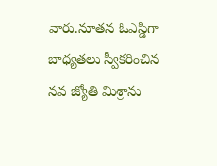వారు.నూతన ఓఎస్డిగా బాధ్యతలు స్వీకరించిన నవ జ్యోతి మిశ్రాను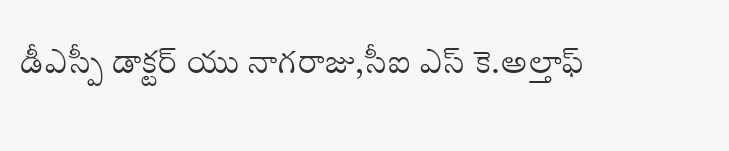డీఎస్పీ డాక్టర్ యు నాగరాజు,సీఐ ఎస్ కె.అల్తాఫ్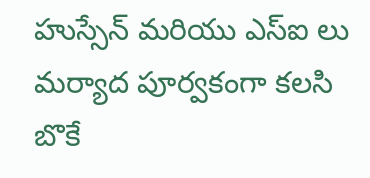హుస్సేన్ మరియు ఎస్ఐ లు మర్యాద పూర్వకంగా కలసి బొకే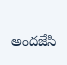అందజేసి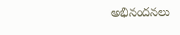అభినందనలు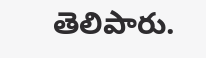తెలిపారు.